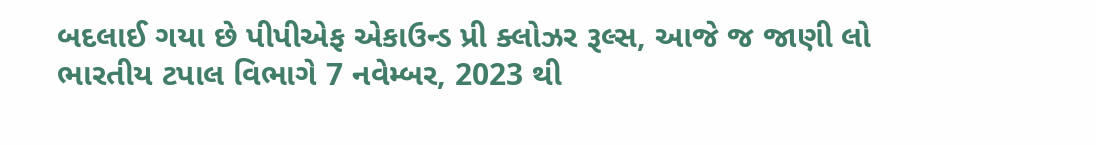બદલાઈ ગયા છે પીપીએફ એકાઉન્ડ પ્રી ક્લોઝર રૂલ્સ, આજે જ જાણી લો
ભારતીય ટપાલ વિભાગે 7 નવેમ્બર, 2023 થી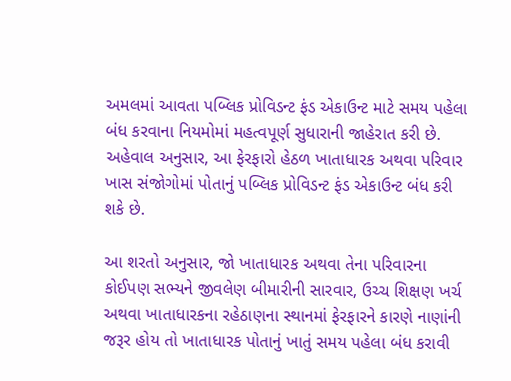અમલમાં આવતા પબ્લિક પ્રોવિડન્ટ ફંડ એકાઉન્ટ માટે સમય પહેલા બંધ કરવાના નિયમોમાં મહત્વપૂર્ણ સુધારાની જાહેરાત કરી છે.
અહેવાલ અનુસાર, આ ફેરફારો હેઠળ ખાતાધારક અથવા પરિવાર ખાસ સંજોગોમાં પોતાનું પબ્લિક પ્રોવિડન્ટ ફંડ એકાઉન્ટ બંધ કરી શકે છે.

આ શરતો અનુસાર, જો ખાતાધારક અથવા તેના પરિવારના કોઈપણ સભ્યને જીવલેણ બીમારીની સારવાર, ઉચ્ચ શિક્ષણ ખર્ચ અથવા ખાતાધારકના રહેઠાણના સ્થાનમાં ફેરફારને કારણે નાણાંની જરૂર હોય તો ખાતાધારક પોતાનું ખાતું સમય પહેલા બંધ કરાવી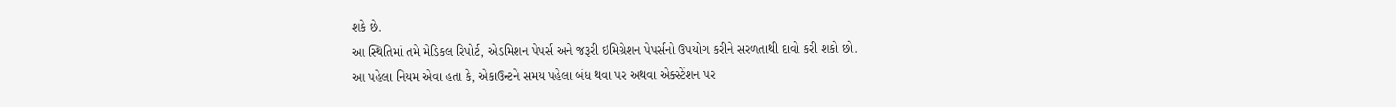શકે છે.
આ સ્થિતિમાં તમે મેડિકલ રિપોર્ટ, એડમિશન પેપર્સ અને જરૂરી ઇમિગ્રેશન પેપર્સનો ઉપયોગ કરીને સરળતાથી દાવો કરી શકો છો.
આ પહેલા નિયમ એવા હતા કે, એકાઉન્ટને સમય પહેલા બંધ થવા પર અથવા એક્સ્ટેંશન પર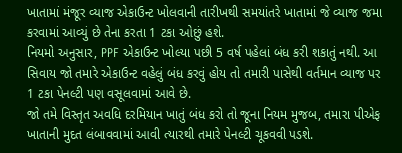ખાતામાં મંજૂર વ્યાજ એકાઉન્ટ ખોલવાની તારીખથી સમયાંતરે ખાતામાં જે વ્યાજ જમા કરવામાં આવ્યું છે તેના કરતા 1 ટકા ઓછું હશે.
નિયમો અનુસાર, PPF એકાઉન્ટ ખોલ્યા પછી 5 વર્ષ પહેલાં બંધ કરી શકાતું નથી. આ સિવાય જો તમારે એકાઉન્ટ વહેલું બંધ કરવું હોય તો તમારી પાસેથી વર્તમાન વ્યાજ પર 1 ટકા પેનલ્ટી પણ વસૂલવામાં આવે છે.
જો તમે વિસ્તૃત અવધિ દરમિયાન ખાતું બંધ કરો તો જૂના નિયમ મુજબ, તમારા પીએફ ખાતાની મુદત લંબાવવામાં આવી ત્યારથી તમારે પેનલ્ટી ચૂકવવી પડશે.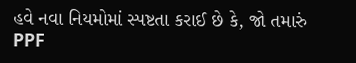હવે નવા નિયમોમાં સ્પષ્ટતા કરાઈ છે કે, જો તમારું PPF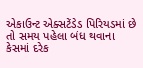એકાઉન્ટ એક્સટેંડેડ પિરિયડમાં છે તો સમય પહેલા બંધ થવાના કેસમાં દરેક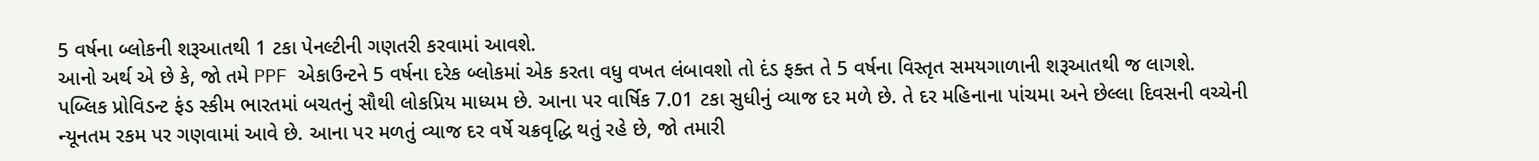5 વર્ષના બ્લોકની શરૂઆતથી 1 ટકા પેનલ્ટીની ગણતરી કરવામાં આવશે.
આનો અર્થ એ છે કે, જો તમે PPF એકાઉન્ટને 5 વર્ષના દરેક બ્લોકમાં એક કરતા વધુ વખત લંબાવશો તો દંડ ફક્ત તે 5 વર્ષના વિસ્તૃત સમયગાળાની શરૂઆતથી જ લાગશે.
પબ્લિક પ્રોવિડન્ટ ફંડ સ્કીમ ભારતમાં બચતનું સૌથી લોકપ્રિય માધ્યમ છે. આના પર વાર્ષિક 7.01 ટકા સુધીનું વ્યાજ દર મળે છે. તે દર મહિનાના પાંચમા અને છેલ્લા દિવસની વચ્ચેની ન્યૂનતમ રકમ પર ગણવામાં આવે છે. આના પર મળતું વ્યાજ દર વર્ષે ચક્રવૃદ્ધિ થતું રહે છે, જો તમારી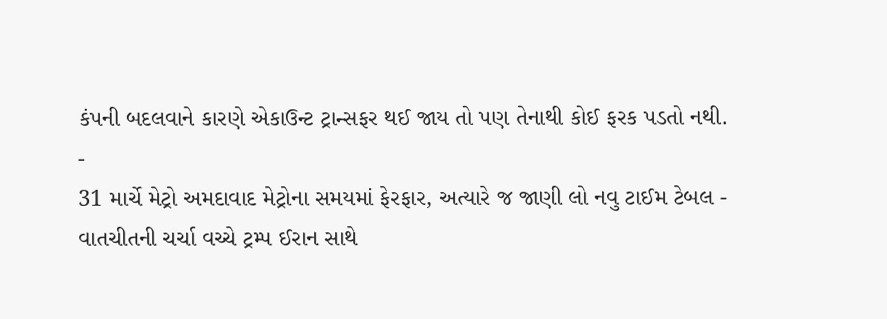કંપની બદલવાને કારણે એકાઉન્ટ ટ્રાન્સફર થઈ જાય તો પણ તેનાથી કોઈ ફરક પડતો નથી.
-
31 માર્ચે મેટ્રો અમદાવાદ મેટ્રોના સમયમાં ફેરફાર, અત્યારે જ જાણી લો નવુ ટાઈમ ટેબલ -
વાતચીતની ચર્ચા વચ્ચે ટ્રમ્પ ઈરાન સાથે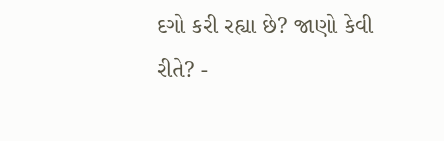દગો કરી રહ્યા છે? જાણો કેવી રીતે? -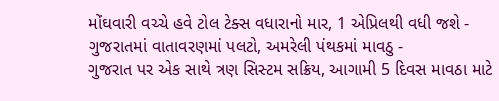મોંઘવારી વચ્ચે હવે ટોલ ટેક્સ વધારાનો માર, 1 એપ્રિલથી વધી જશે -
ગુજરાતમાં વાતાવરણમાં પલટો, અમરેલી પંથકમાં માવઠુ -
ગુજરાત પર એક સાથે ત્રણ સિસ્ટમ સક્રિય, આગામી 5 દિવસ માવઠા માટે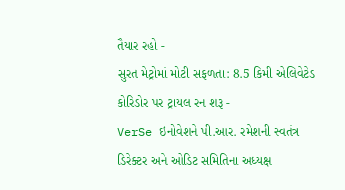તૈયાર રહો -
સુરત મેટ્રોમાં મોટી સફળતા: 8.5 કિમી એલિવેટેડ કોરિડોર પર ટ્રાયલ રન શરૂ -
VerSe ઇનોવેશને પી.આર. રમેશની સ્વતંત્ર ડિરેક્ટર અને ઓડિટ સમિતિના અધ્યક્ષ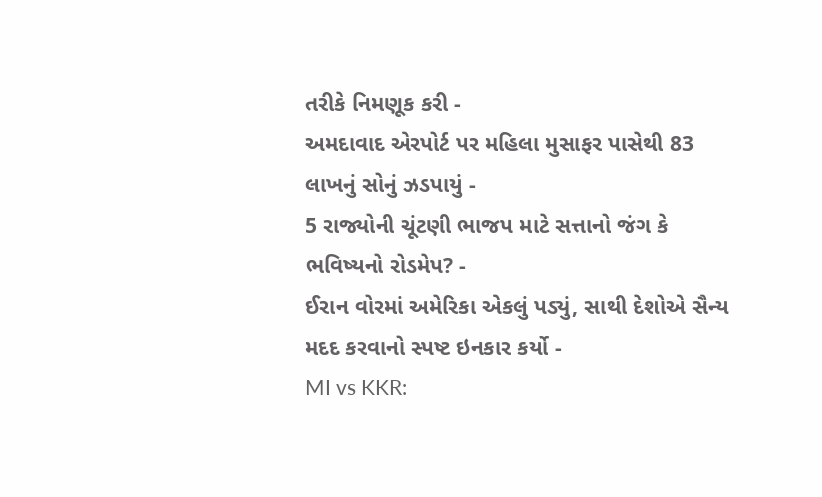તરીકે નિમણૂક કરી -
અમદાવાદ એરપોર્ટ પર મહિલા મુસાફર પાસેથી 83 લાખનું સોનું ઝડપાયું -
5 રાજ્યોની ચૂંટણી ભાજપ માટે સત્તાનો જંગ કે ભવિષ્યનો રોડમેપ? -
ઈરાન વોરમાં અમેરિકા એકલું પડ્યું, સાથી દેશોએ સૈન્ય મદદ કરવાનો સ્પષ્ટ ઇનકાર કર્યો -
MI vs KKR: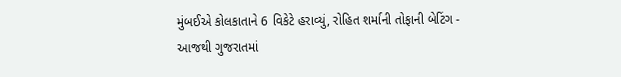મુંબઈએ કોલકાતાને 6 વિકેટે હરાવ્યું, રોહિત શર્માની તોફાની બેટિંગ -
આજથી ગુજરાતમાં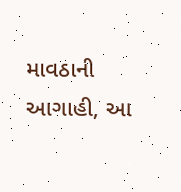માવઠાની આગાહી, આ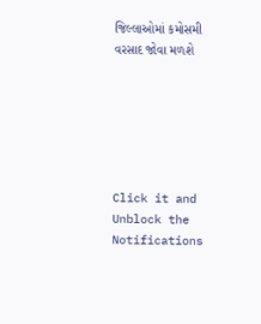જિલ્લાઓમાં કમોસમી વરસાદ જોવા મળશે






Click it and Unblock the Notifications